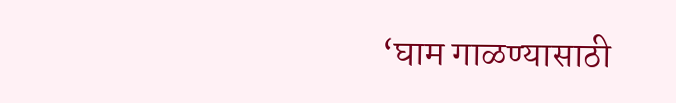‘घाम गाळण्यासाठी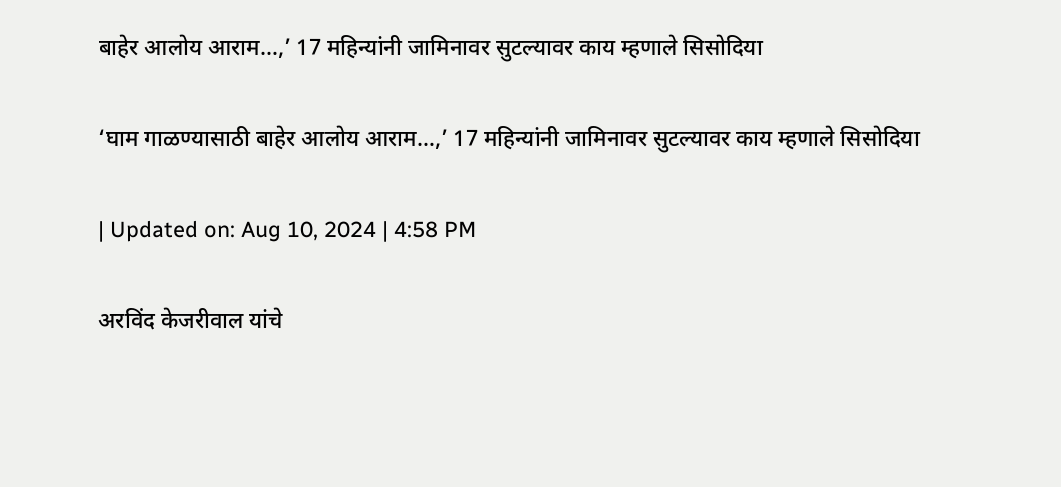बाहेर आलोय आराम…,’ 17 महिन्यांनी जामिनावर सुटल्यावर काय म्हणाले सिसोदिया

‘घाम गाळण्यासाठी बाहेर आलोय आराम…,’ 17 महिन्यांनी जामिनावर सुटल्यावर काय म्हणाले सिसोदिया

| Updated on: Aug 10, 2024 | 4:58 PM

अरविंद केजरीवाल यांचे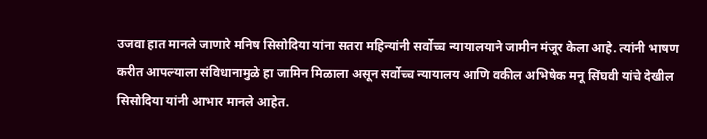उजवा हात मानले जाणारे मनिष सिसोदिया यांना सतरा महिन्यांनी सर्वोच्च न्यायालयाने जामीन मंजूर केला आहे. त्यांनी भाषण करीत आपल्याला संविधानामुळे हा जामिन मिळाला असून सर्वोच्च न्यायालय आणि वकील अभिषेक मनू सिंघवी यांचे देखील सिसोदिया यांनी आभार मानले आहेत.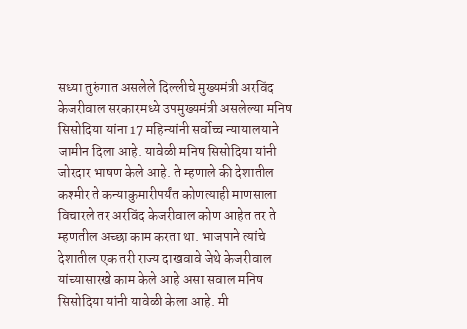सध्या तुरुंगात असलेले दिल्लीचे मुख्यमंत्री अरविंद केजरीवाल सरकारमध्ये उपमुख्यमंत्री असलेल्या मनिष सिसोदिया यांना 17 महिन्यांनी सर्वोच्च न्यायालयाने जामीन दिला आहे. यावेळी मनिष सिसोदिया यांनी जोरदार भाषण केले आहे. ते म्हणाले की देशातील कश्मीर ते कन्याकुमारीपर्यंत कोणत्याही माणसाला विचारले तर अरविंद केजरीवाल कोण आहेत तर ते म्हणतील अच्छा काम करता था. भाजपाने त्यांचे देशातील एक तरी राज्य दाखवावे जेथे केजरीवाल यांच्यासारखे काम केले आहे असा सवाल मनिष सिसोदिया यांनी यावेळी केला आहे. मी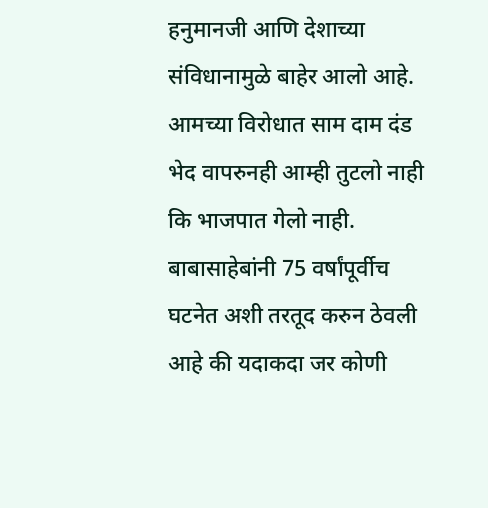हनुमानजी आणि देशाच्या संविधानामुळे बाहेर आलो आहे. आमच्या विरोधात साम दाम दंड भेद वापरुनही आम्ही तुटलो नाही कि भाजपात गेलो नाही. बाबासाहेबांनी 75 वर्षांपूर्वीच घटनेत अशी तरतूद करुन ठेवली आहे की यदाकदा जर कोणी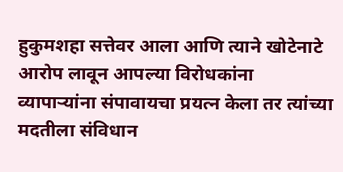हुकुमशहा सत्तेवर आला आणि त्याने खोटेनाटे आरोप लावून आपल्या विरोधकांना व्यापाऱ्यांना संपावायचा प्रयत्न केला तर त्यांच्या मदतीला संविधान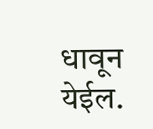धावून येईल.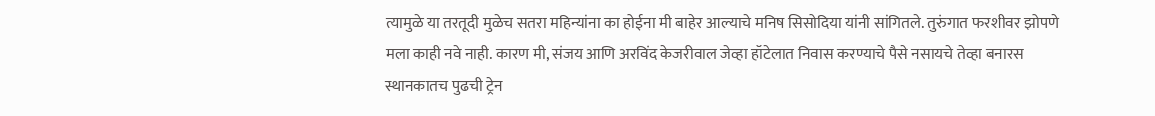त्यामुळे या तरतूदी मुळेच सतरा महिन्यांना का होईना मी बाहेर आल्याचे मनिष सिसोदिया यांनी सांगितले. तुरुंगात फरशीवर झोपणे मला काही नवे नाही. कारण मी, संजय आणि अरविंद केजरीवाल जेव्हा हॉटेलात निवास करण्याचे पैसे नसायचे तेव्हा बनारस स्थानकातच पुढची ट्रेन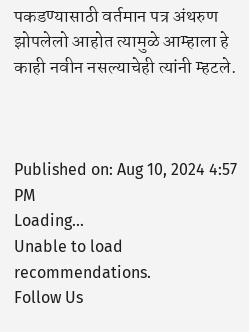पकडण्यासाठी वर्तमान पत्र अंथरुण झोपलेलो आहोत त्यामुळे आम्हाला हे काही नवीन नसल्याचेही त्यांनी म्हटले.



Published on: Aug 10, 2024 4:57 PM
Loading...
Unable to load recommendations.
Follow Us